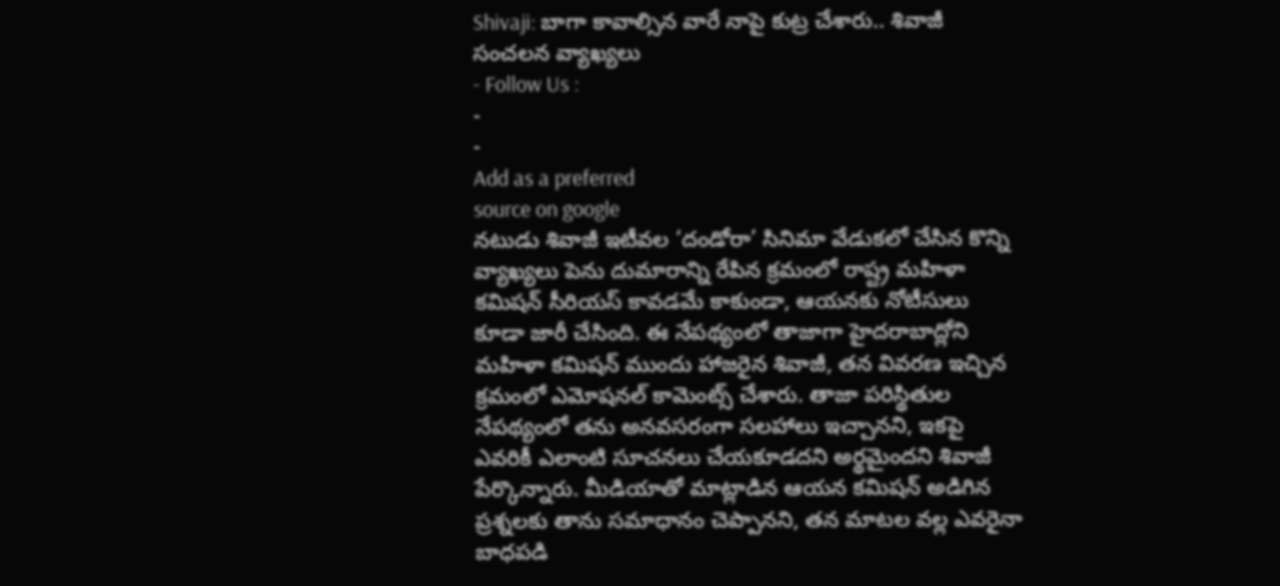Shivaji: బాగా కావాల్సిన వారే నాపై కుట్ర చేశారు.. శివాజీ సంచలన వ్యాఖ్యలు
- Follow Us :
-
-
Add as a preferred
source on google
నటుడు శివాజీ ఇటీవల ‘దండోరా’ సినిమా వేడుకలో చేసిన కొన్ని వ్యాఖ్యలు పెను దుమారాన్ని రేపిన క్రమంలో రాష్ట్ర మహిళా కమిషన్ సీరియస్ కావడమే కాకుండా, ఆయనకు నోటీసులు కూడా జారీ చేసింది. ఈ నేపథ్యంలో తాజాగా హైదరాబాద్లోని మహిళా కమిషన్ ముందు హాజరైన శివాజీ, తన వివరణ ఇచ్చిన క్రమంలో ఎమోషనల్ కామెంట్స్ చేశారు. తాజా పరిస్థితుల నేపథ్యంలో తను అనవసరంగా సలహాలు ఇచ్చానని, ఇకపై ఎవరికీ ఎలాంటి సూచనలు చేయకూడదని అర్థమైందని శివాజీ పేర్కొన్నారు. మీడియాతో మాట్లాడిన ఆయన కమిషన్ అడిగిన ప్రశ్నలకు తాను సమాధానం చెప్పానని, తన మాటల వల్ల ఎవరైనా బాధపడి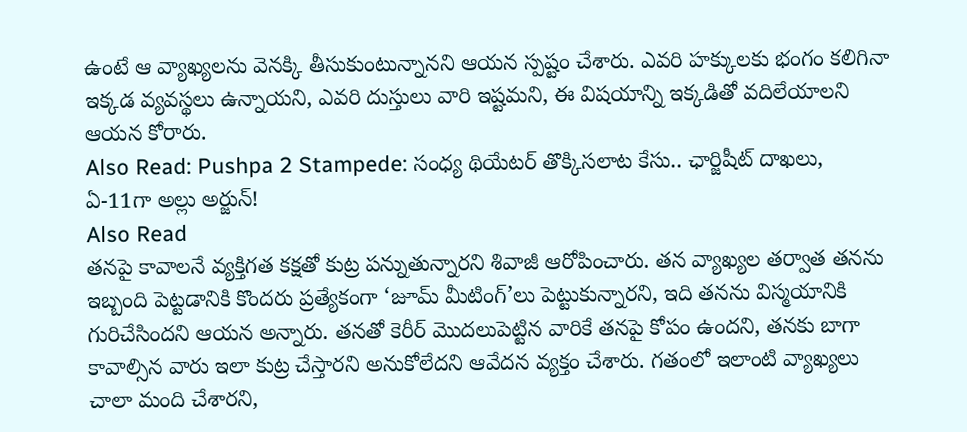ఉంటే ఆ వ్యాఖ్యలను వెనక్కి తీసుకుంటున్నానని ఆయన స్పష్టం చేశారు. ఎవరి హక్కులకు భంగం కలిగినా ఇక్కడ వ్యవస్థలు ఉన్నాయని, ఎవరి దుస్తులు వారి ఇష్టమని, ఈ విషయాన్ని ఇక్కడితో వదిలేయాలని ఆయన కోరారు.
Also Read: Pushpa 2 Stampede: సంధ్య థియేటర్ తొక్కిసలాట కేసు.. ఛార్జిషీట్ దాఖలు, ఏ-11గా అల్లు అర్జున్!
Also Read
తనపై కావాలనే వ్యక్తిగత కక్షతో కుట్ర పన్నుతున్నారని శివాజీ ఆరోపించారు. తన వ్యాఖ్యల తర్వాత తనను ఇబ్బంది పెట్టడానికి కొందరు ప్రత్యేకంగా ‘జూమ్ మీటింగ్’లు పెట్టుకున్నారని, ఇది తనను విస్మయానికి గురిచేసిందని ఆయన అన్నారు. తనతో కెరీర్ మొదలుపెట్టిన వారికే తనపై కోపం ఉందని, తనకు బాగా కావాల్సిన వారు ఇలా కుట్ర చేస్తారని అనుకోలేదని ఆవేదన వ్యక్తం చేశారు. గతంలో ఇలాంటి వ్యాఖ్యలు చాలా మంది చేశారని,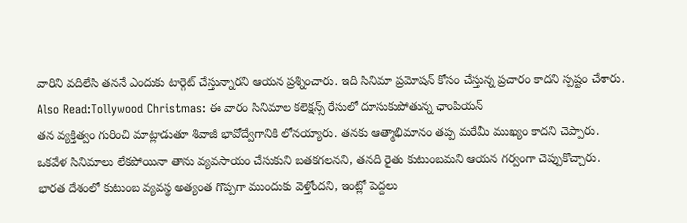వారిని వదిలేసి తననే ఎందుకు టార్గెట్ చేస్తున్నారని ఆయన ప్రశ్నించారు. ఇది సినిమా ప్రమోషన్ కోసం చేస్తున్న ప్రచారం కాదని స్పష్టం చేశారు.
Also Read:Tollywood Christmas: ఈ వారం సినిమాల కలెక్షన్స్ రేసులో దూసుకుపోతున్న ఛాంపియన్
తన వ్యక్తిత్వం గురించి మాట్లాడుతూ శివాజీ భావోద్వేగానికి లోనయ్యారు. తనకు ఆత్మాభిమానం తప్ప మరేమీ ముఖ్యం కాదని చెప్పారు. ఒకవేళ సినిమాలు లేకపోయినా తాను వ్యవసాయం చేసుకుని బతకగలనని, తనది రైతు కుటుంబమని ఆయన గర్వంగా చెప్పుకొచ్చారు. భారత దేశంలో కుటుంబ వ్యవస్థ అత్యంత గొప్పగా ముందుకు వెళ్తోందని, ఇంట్లో పెద్దలు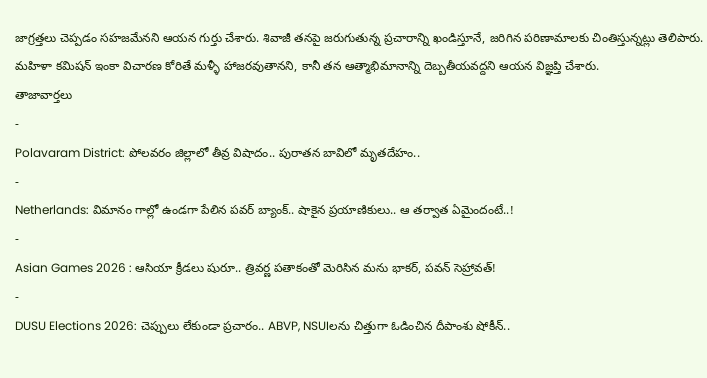జాగ్రత్తలు చెప్పడం సహజమేనని ఆయన గుర్తు చేశారు. శివాజీ తనపై జరుగుతున్న ప్రచారాన్ని ఖండిస్తూనే, జరిగిన పరిణామాలకు చింతిస్తున్నట్లు తెలిపారు. మహిళా కమిషన్ ఇంకా విచారణ కోరితే మళ్ళీ హాజరవుతానని, కానీ తన ఆత్మాభిమానాన్ని దెబ్బతీయవద్దని ఆయన విజ్ఞప్తి చేశారు.
తాజావార్తలు
-
Polavaram District: పోలవరం జిల్లాలో తీవ్ర విషాదం.. పురాతన బావిలో మృతదేహం..
-
Netherlands: విమానం గాల్లో ఉండగా పేలిన పవర్ బ్యాంక్.. షాకైన ప్రయాణికులు.. ఆ తర్వాత ఏమైందంటే..!
-
Asian Games 2026 : ఆసియా క్రీడలు షురూ.. త్రివర్ణ పతాకంతో మెరిసిన మను భాకర్, పవన్ సెహ్రావత్!
-
DUSU Elections 2026: చెప్పులు లేకుండా ప్రచారం.. ABVP, NSUIలను చిత్తుగా ఓడించిన దీపాంశు షోకీన్..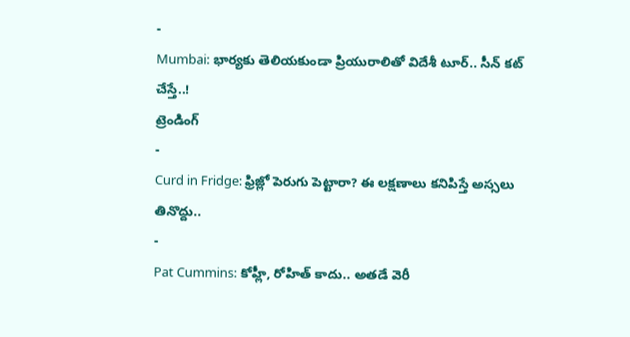-
Mumbai: భార్యకు తెలియకుండా ప్రియురాలితో విదేశీ టూర్.. సీన్ కట్ చేస్తే..!
ట్రెండింగ్
-
Curd in Fridge: ఫ్రిజ్లో పెరుగు పెట్టారా? ఈ లక్షణాలు కనిపిస్తే అస్సలు తినొద్దు..
-
Pat Cummins: కోహ్లీ, రోహిత్ కాదు.. అతడే వెరీ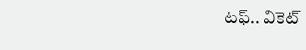టఫ్.. వికెట్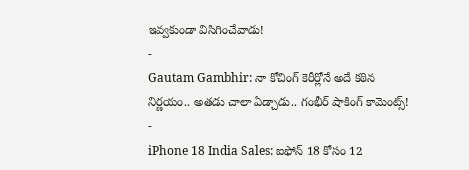ఇవ్వకుండా విసిగించేవాడు!
-
Gautam Gambhir: నా కోచింగ్ కెరీర్లోనే అదే కఠిన నిర్ణయం.. అతడు చాలా ఏడ్చాడు.. గంభీర్ షాకింగ్ కామెంట్స్!
-
iPhone 18 India Sales: ఐఫోన్ 18 కోసం 12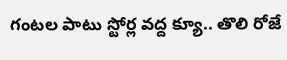గంటల పాటు స్టోర్ల వద్ద క్యూ.. తొలి రోజే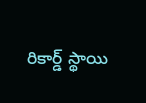రికార్డ్ స్థాయి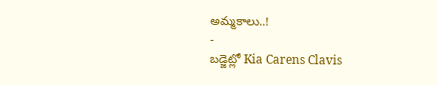అమ్మకాలు..!
-
బడ్జెట్లో Kia Carens Clavis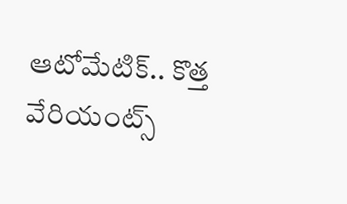ఆటోమేటిక్.. కొత్త వేరియంట్స్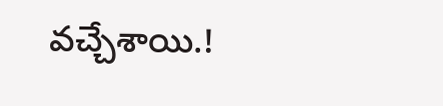వచ్చేశాయి.!